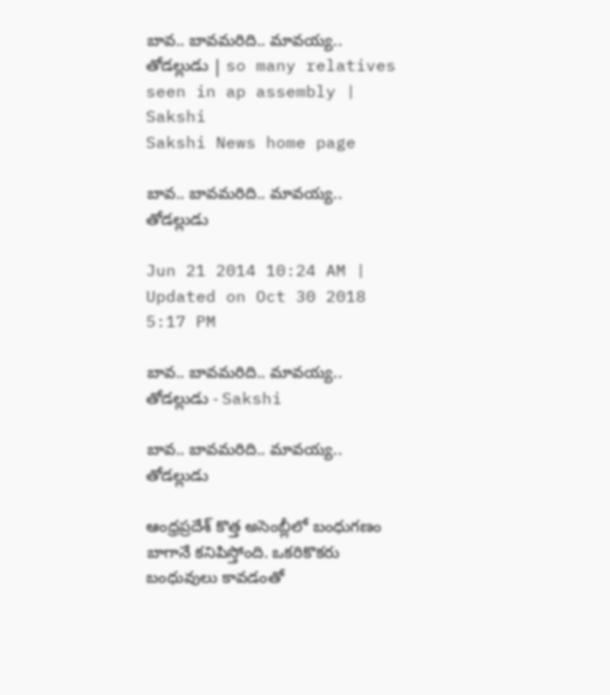బావ.. బావమరిది.. మావయ్య.. తోడల్లుడు | so many relatives seen in ap assembly | Sakshi
Sakshi News home page

బావ.. బావమరిది.. మావయ్య.. తోడల్లుడు

Jun 21 2014 10:24 AM | Updated on Oct 30 2018 5:17 PM

బావ.. బావమరిది.. మావయ్య.. తోడల్లుడు - Sakshi

బావ.. బావమరిది.. మావయ్య.. తోడల్లుడు

ఆంధ్రప్రదేశ్ కొత్త అసెంబ్లీలో బంధుగణం బాగానే కనిపిస్తోంది. ఒకరికొకరు బంధువులు కావడంతో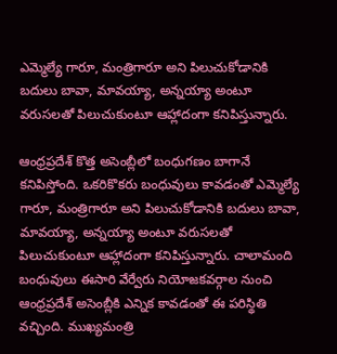ఎమ్మెల్యే గారూ, మంత్రిగారూ అని పిలుచుకోడానికి బదులు బావా, మావయ్యా, అన్నయ్యా అంటూ వరుసలతో పిలుచుకుంటూ ఆహ్లాదంగా కనిపిస్తున్నారు.

ఆంధ్రప్రదేశ్ కొత్త అసెంబ్లీలో బంధుగణం బాగానే కనిపిస్తోంది. ఒకరికొకరు బంధువులు కావడంతో ఎమ్మెల్యే గారూ, మంత్రిగారూ అని పిలుచుకోడానికి బదులు బావా, మావయ్యా, అన్నయ్యా అంటూ వరుసలతో పిలుచుకుంటూ ఆహ్లాదంగా కనిపిస్తున్నారు. చాలామంది బంధువులు ఈసారి వేర్వేరు నియోజకవర్గాల నుంచి ఆంధ్రప్రదేశ్ అసెంబ్లీకి ఎన్నిక కావడంతో ఈ పరిస్థితి వచ్చింది. ముఖ్యమంత్రి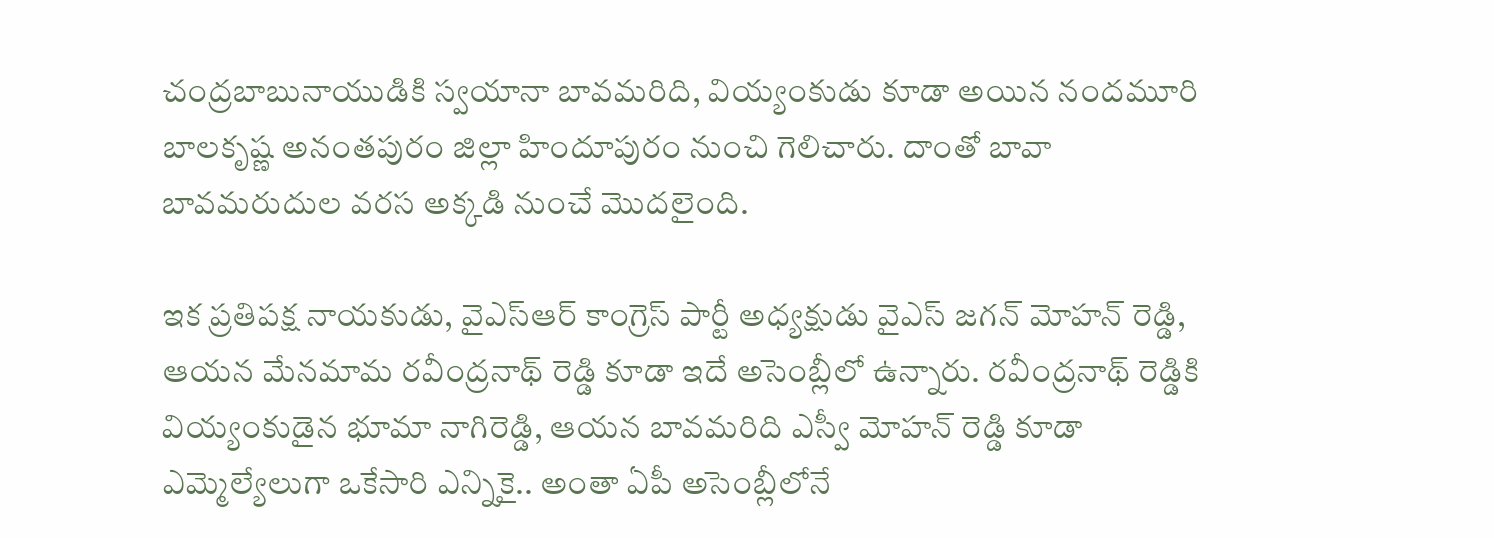చంద్రబాబునాయుడికి స్వయానా బావమరిది, వియ్యంకుడు కూడా అయిన నందమూరి బాలకృష్ణ అనంతపురం జిల్లా హిందూపురం నుంచి గెలిచారు. దాంతో బావా బావమరుదుల వరస అక్కడి నుంచే మొదలైంది.

ఇక ప్రతిపక్ష నాయకుడు, వైఎస్ఆర్ కాంగ్రెస్ పార్టీ అధ్యక్షుడు వైఎస్ జగన్ మోహన్ రెడ్డి, ఆయన మేనమామ రవీంద్రనాథ్ రెడ్డి కూడా ఇదే అసెంబ్లీలో ఉన్నారు. రవీంద్రనాథ్ రెడ్డికి వియ్యంకుడైన భూమా నాగిరెడ్డి, ఆయన బావమరిది ఎస్వీ మోహన్ రెడ్డి కూడా ఎమ్మెల్యేలుగా ఒకేసారి ఎన్నికై.. అంతా ఏపీ అసెంబ్లీలోనే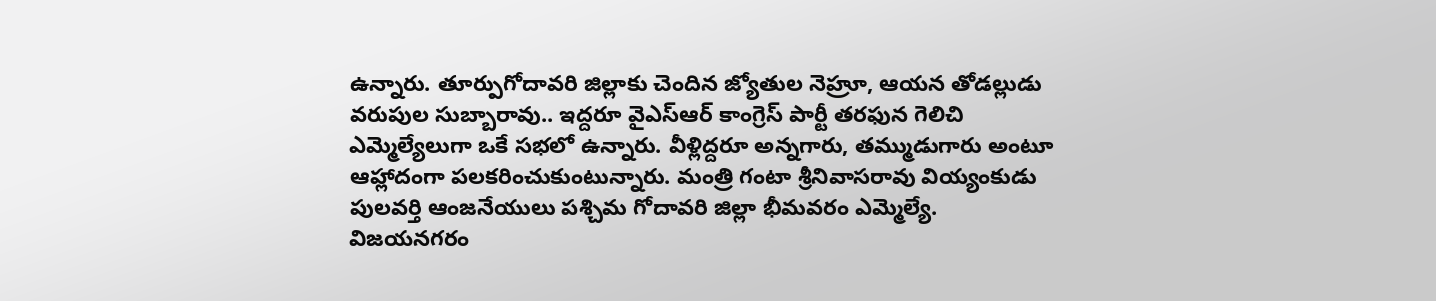ఉన్నారు. తూర్పుగోదావరి జిల్లాకు చెందిన జ్యోతుల నెహ్రూ, ఆయన తోడల్లుడు వరుపుల సుబ్బారావు.. ఇద్దరూ వైఎస్ఆర్ కాంగ్రెస్ పార్టీ తరఫున గెలిచి ఎమ్మెల్యేలుగా ఒకే సభలో ఉన్నారు. వీళ్లిద్దరూ అన్నగారు, తమ్ముడుగారు అంటూ ఆహ్లాదంగా పలకరించుకుంటున్నారు. మంత్రి గంటా శ్రీనివాసరావు వియ్యంకుడు పులవర్తి ఆంజనేయులు పశ్చిమ గోదావరి జిల్లా భీమవరం ఎమ్మెల్యే. విజయనగరం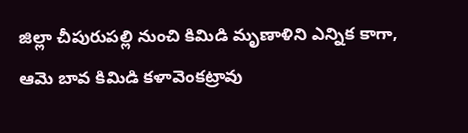జిల్లా చీపురుపల్లి నుంచి కిమిడి మృణాళిని ఎన్నిక కాగా, ఆమె బావ కిమిడి కళావెంకట్రావు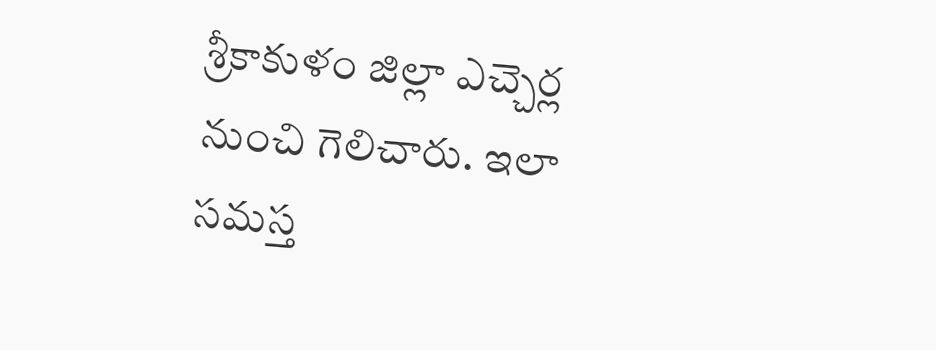శ్రీకాకుళం జిల్లా ఎచ్చెర్ల నుంచి గెలిచారు. ఇలా సమస్త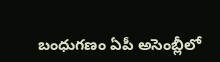బంధుగణం ఏపీ అసెంబ్లీలో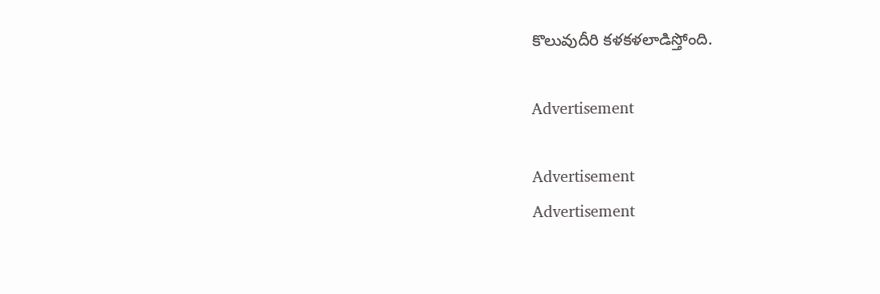కొలువుదీరి కళకళలాడిస్తోంది.

Advertisement

Advertisement
Advertisement